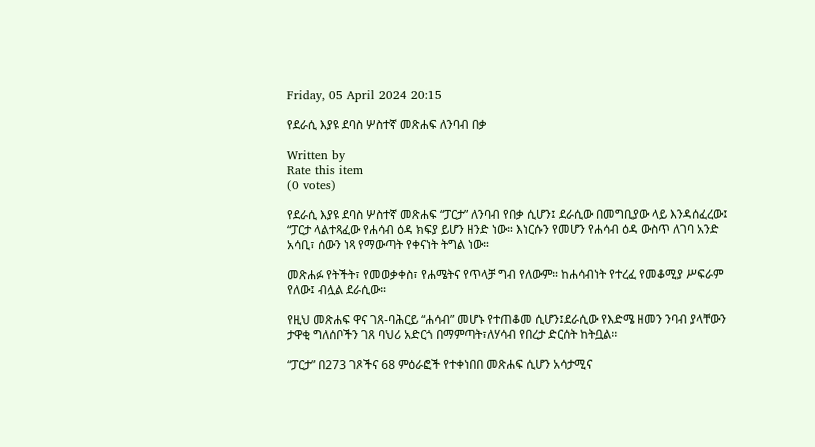Friday, 05 April 2024 20:15

የደራሲ እያዩ ደባስ ሦስተኛ መጽሐፍ ለንባብ በቃ

Written by
Rate this item
(0 votes)

የደራሲ እያዩ ደባስ ሦስተኛ መጽሐፍ “ፓርታ” ለንባብ የበቃ ሲሆን፤ ደራሲው በመግቢያው ላይ እንዳሰፈረው፤ “ፓርታ ላልተጻፈው የሐሳብ ዕዳ ክፍያ ይሆን ዘንድ ነው። እነርሱን የመሆን የሐሳብ ዕዳ ውስጥ ለገባ አንድ አሳቢ፣ ሰውን ነጻ የማውጣት የቀናነት ትግል ነው።

መጽሐፉ የትችት፣ የመወቃቀስ፣ የሐሜትና የጥላቻ ግብ የለውም። ከሐሳብነት የተረፈ የመቆሚያ ሥፍራም የለው፤ ብሏል ደራሲው።

የዚህ መጽሐፍ ዋና ገጸ-ባሕርይ “ሐሳብ” መሆኑ የተጠቆመ ሲሆን፤ደራሲው የእድሜ ዘመን ንባብ ያላቸውን ታዋቂ ግለሰቦችን ገጸ ባህሪ አድርጎ በማምጣት፣ለሃሳብ የበረታ ድርሰት ከትቧል፡፡

“ፓርታ” በ273 ገጾችና 68 ምዕራፎች የተቀነበበ መጽሐፍ ሲሆን አሳታሚና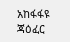አከፋፋዩ ጃዕፈር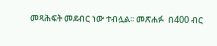መጻሕፍት መደብር ነው ተብሏል፡፡ መጽሐፉ  በ400 ብር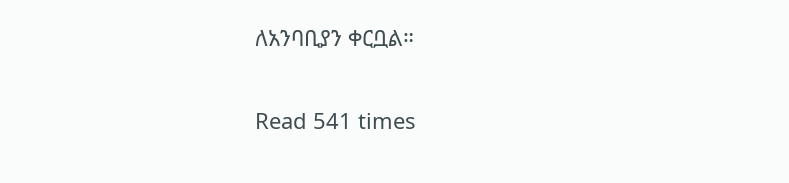ለአንባቢያን ቀርቧል።

Read 541 times